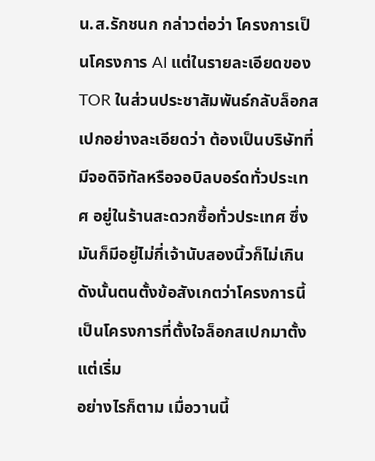น.ส.รักชนก กล่าวต่อว่า โครงการเป็นโครงการ AI แต่ในรายละเอียดของ TOR ในส่วนประชาสัมพันธ์กลับล็อกสเปกอย่างละเอียดว่า ต้องเป็นบริษัทที่มีจอดิจิทัลหรือจอบิลบอร์ดทั่วประเทศ อยู่ในร้านสะดวกซื้อทั่วประเทศ ซึ่งมันก็มีอยู่ไม่กี่เจ้านับสองนิ้วก็ไม่เกิน ดังนั้นตนตั้งข้อสังเกตว่าโครงการนี้เป็นโครงการที่ตั้งใจล็อกสเปกมาตั้งแต่เริ่ม
อย่างไรก็ตาม เมื่อวานนี้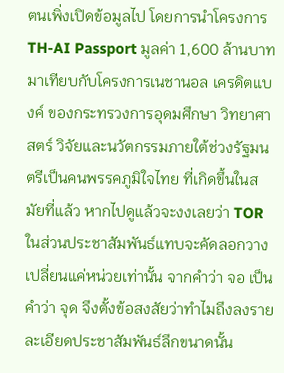ตนเพิ่งเปิดข้อมูลไป โดยการนำโครงการ TH-AI Passport มูลค่า 1,600 ล้านบาท มาเทียบกับโครงการเนชานอล เครดิตแบงค์ ของกระทรวงการอุดมศึกษา วิทยาศาสตร์ วิจัยและนวัตกรรมภายใต้ช่วงรัฐมนตรีเป็นคนพรรคภูมิใจไทย ที่เกิดขึ้นในสมัยที่แล้ว หากไปดูแล้วจะงงเลยว่า TOR ในส่วนประชาสัมพันธ์แทบจะคัดลอกวางเปลี่ยนแค่หน่วยเท่านั้น จากคำว่า จอ เป็นคำว่า จุด จึงตั้งข้อสงสัยว่าทำไมถึงลงรายละเอียดประชาสัมพันธ์ลึกขนาดนั้น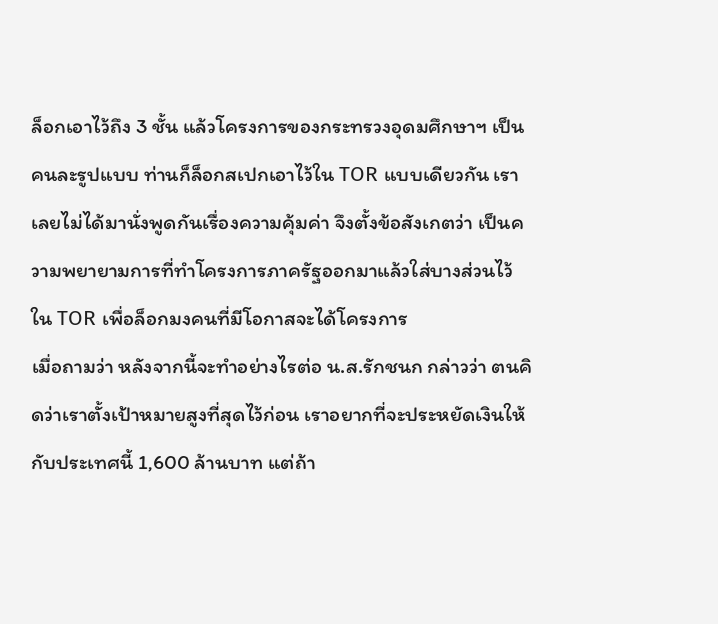ล็อกเอาไว้ถึง 3 ชั้น แล้วโครงการของกระทรวงอุดมศึกษาฯ เป็นคนละรูปแบบ ท่านก็ล็อกสเปกเอาไว้ใน TOR แบบเดียวกัน เราเลยไม่ได้มานั่งพูดกันเรื่องความคุ้มค่า จึงตั้งข้อสังเกตว่า เป็นความพยายามการที่ทำโครงการภาครัฐออกมาแล้วใส่บางส่วนไว้ใน TOR เพื่อล็อกมงคนที่มีโอกาสจะได้โครงการ
เมื่อถามว่า หลังจากนี้จะทำอย่างไรต่อ น.ส.รักชนก กล่าวว่า ตนคิดว่าเราตั้งเป้าหมายสูงที่สุดไว้ก่อน เราอยากที่จะประหยัดเงินให้กับประเทศนี้ 1,600 ล้านบาท แต่ถ้า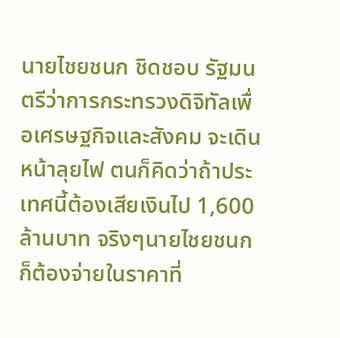นายไชยชนก ชิดชอบ รัฐมนตรีว่าการกระทรวงดิจิทัลเพื่อเศรษฐกิจและสังคม จะเดินหน้าลุยไฟ ตนก็คิดว่าถ้าประเทศนี้ต้องเสียเงินไป 1,600 ล้านบาท จริงๆนายไชยชนก ก็ต้องจ่ายในราคาที่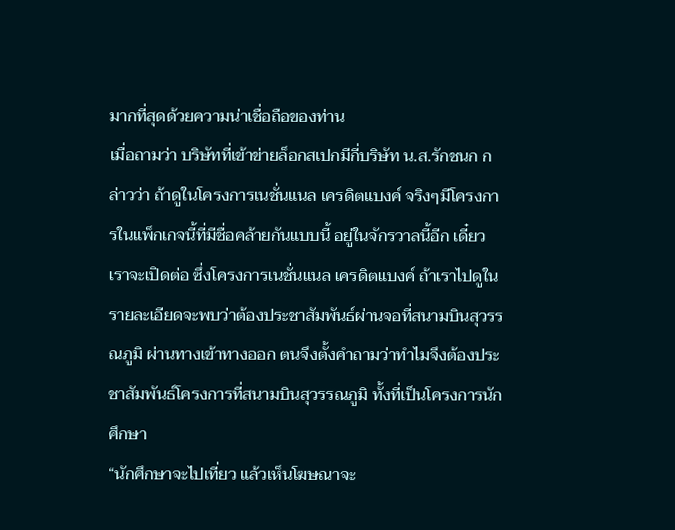มากที่สุดด้วยความน่าเชื่อถือของท่าน
เมื่อถามว่า บริษัทที่เข้าข่ายล็อกสเปกมีกี่บริษัท น.ส.รักชนก กล่าวว่า ถ้าดูในโครงการเนชั่นแนล เครดิตแบงค์ จริงๆมีโครงการในแพ็กเกจนี้ที่มีชื่อคล้ายกันแบบนี้ อยู่ในจักรวาลนี้อีก เดี๋ยวเราจะเปิดต่อ ซึ่งโครงการเนชั่นแนล เครดิตแบงค์ ถ้าเราไปดูในรายละเอียดจะพบว่าต้องประชาสัมพันธ์ผ่านจอที่สนามบินสุวรรณภูมิ ผ่านทางเข้าทางออก ตนจึงตั้งคำถามว่าทำไมจึงต้องประชาสัมพันธ์โครงการที่สนามบินสุวรรณภูมิ ทั้งที่เป็นโครงการนักศึกษา
“นักศึกษาจะไปเที่ยว แล้วเห็นโฆษณาจะ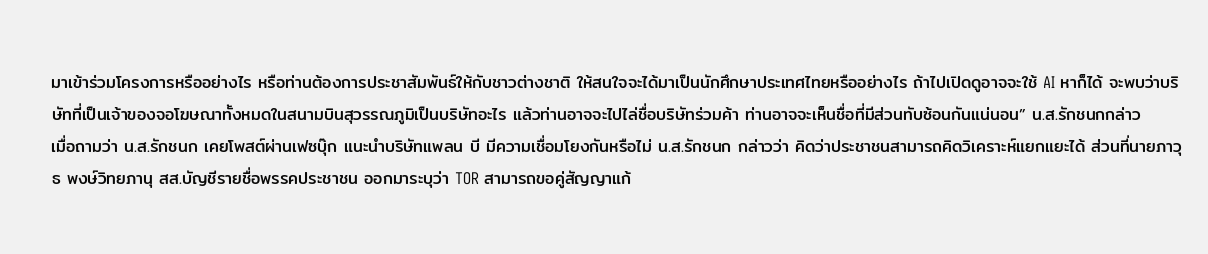มาเข้าร่วมโครงการหรืออย่างไร หรือท่านต้องการประชาสัมพันธ์ให้กับชาวต่างชาติ ให้สนใจจะได้มาเป็นนักศึกษาประเทศไทยหรืออย่างไร ถ้าไปเปิดดูอาจจะใช้ AI หาก็ได้ จะพบว่าบริษัทที่เป็นเจ้าของจอโฆษณาทั้งหมดในสนามบินสุวรรณภูมิเป็นบริษัทอะไร แล้วท่านอาจจะไปไล่ชื่อบริษัทร่วมค้า ท่านอาจจะเห็นชื่อที่มีส่วนทับซ้อนกันแน่นอน” น.ส.รักชนกกล่าว
เมื่อถามว่า น.ส.รักชนก เคยโพสต์ผ่านเฟซบุ๊ก แนะนำบริษัทแพลน บี มีความเชื่อมโยงกันหรือไม่ น.ส.รักชนก กล่าวว่า คิดว่าประชาชนสามารถคิดวิเคราะห์แยกแยะได้ ส่วนที่นายภาวุธ พงษ์วิทยภานุ สส.บัญชีรายชื่อพรรคประชาชน ออกมาระบุว่า TOR สามารถขอคู่สัญญาแก้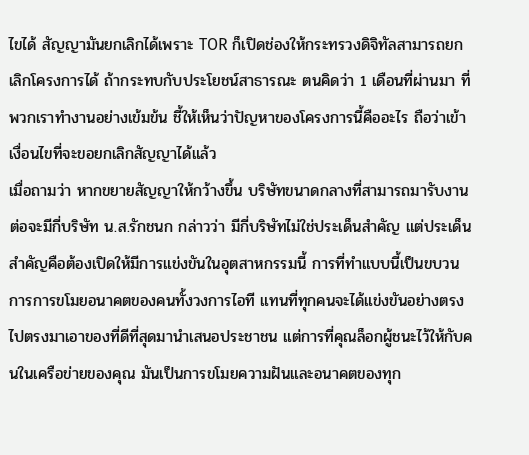ไขได้ สัญญามันยกเลิกได้เพราะ TOR ก็เปิดช่องให้กระทรวงดิจิทัลสามารถยกเลิกโครงการได้ ถ้ากระทบกับประโยชน์สาธารณะ ตนคิดว่า 1 เดือนที่ผ่านมา ที่พวกเราทำงานอย่างเข้มข้น ชี้ให้เห็นว่าปัญหาของโครงการนี้คืออะไร ถือว่าเข้าเงื่อนไขที่จะขอยกเลิกสัญญาได้แล้ว
เมื่อถามว่า หากขยายสัญญาให้กว้างขึ้น บริษัทขนาดกลางที่สามารถมารับงานต่อจะมีกี่บริษัท น.ส.รักชนก กล่าวว่า มีกี่บริษัทไม่ใช่ประเด็นสำคัญ แต่ประเด็นสำคัญคือต้องเปิดให้มีการแข่งขันในอุตสาหกรรมนี้ การที่ทำแบบนี้เป็นขบวนการการขโมยอนาคตของคนทั้งวงการไอที แทนที่ทุกคนจะได้แข่งขันอย่างตรงไปตรงมาเอาของที่ดีที่สุดมานำเสนอประชาชน แต่การที่คุณล็อกผู้ชนะไว้ให้กับคนในเครือข่ายของคุณ มันเป็นการขโมยความฝันและอนาคตของทุก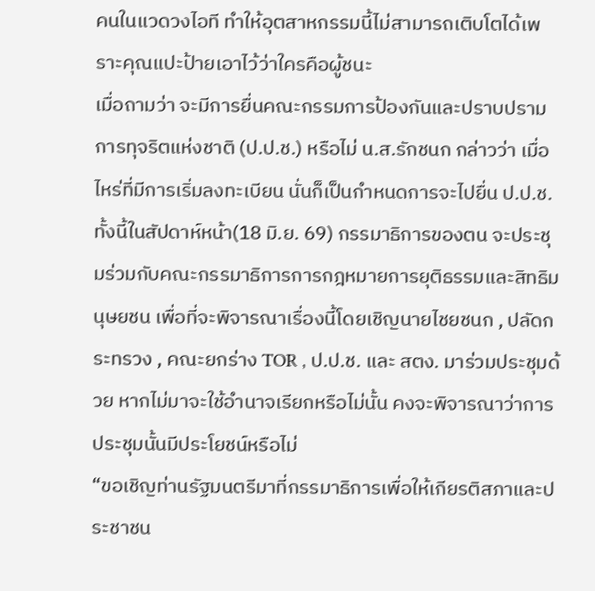คนในแวดวงไอที ทำให้อุตสาหกรรมนี้ไม่สามารถเติบโตได้เพราะคุณแปะป้ายเอาไว้ว่าใครคือผู้ชนะ
เมื่อถามว่า จะมีการยื่นคณะกรรมการป้องกันและปราบปรามการทุจริตแห่งชาติ (ป.ป.ช.) หรือไม่ น.ส.รักชนก กล่าวว่า เมื่อไหร่ที่มีการเริ่มลงทะเบียน นั่นก็เป็นกำหนดการจะไปยื่น ป.ป.ช. ทั้งนี้ในสัปดาห์หน้า(18 มิ.ย. 69) กรรมาธิการของตน จะประชุมร่วมกับคณะกรรมาธิการการกฎหมายการยุติธรรมและสิทธิมนุษยชน เพื่อที่จะพิจารณาเรื่องนี้โดยเชิญนายไชยชนก , ปลัดกระทรวง , คณะยกร่าง TOR , ป.ป.ช. และ สตง. มาร่วมประชุมด้วย หากไม่มาจะใช้อำนาจเรียกหรือไม่นั้น คงจะพิจารณาว่าการประชุมนั้นมีประโยชน์หรือไม่
“ขอเชิญท่านรัฐมนตรีมาที่กรรมาธิการเพื่อให้เกียรติสภาและประชาชน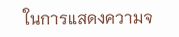ในการแสดงความจ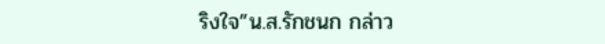ริงใจ”น.ส.รักชนก กล่าว